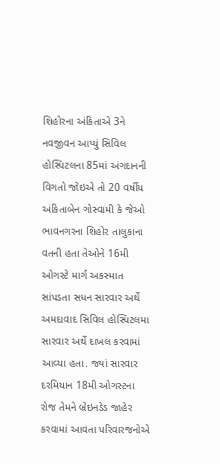શિહોરના અંકિતાએ 3ને નવજીવન આપ્યું સિવિલ હોસ્પિટલના 85માં અંગદાનની વિગતો જોઇએ તો 20 વર્ષીય અંકિતાબેન ગોસ્વામી કે જેઓ ભાવનગરના શિહોર તાલુકાના વતની હતા તેઓને 16મી ઓગસ્ટે માર્ગ અકસ્માત સાંપડતા સધન સારવાર અર્થે અમદાવાદ સિવિલ હોસ્પિટલમા સારવાર અર્થે દાખલ કરવામાં આવ્યા હતા. જ્યાં સારવાર દરમિયાન 18મી ઓગસ્ટના રોજ તેમને બ્રેઇનડેડ જાહેર કરવામાં આવતા પરિવારજનોએ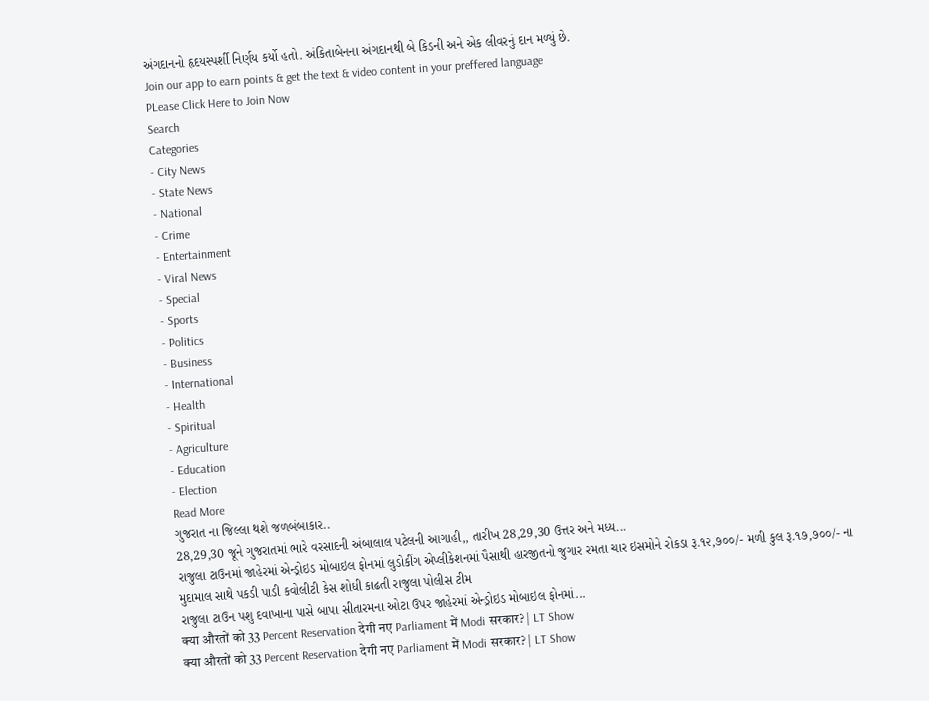અંગદાનનો હૃદયસ્પર્શી નિર્ણય કર્યો હતો. અંકિતાબેનના અંગદાનથી બે કિડની અને એક લીવરનું દાન મળ્યું છે.
Join our app to earn points & get the text & video content in your preffered language
PLease Click Here to Join Now
Search
Categories
- City News
- State News
- National
- Crime
- Entertainment
- Viral News
- Special
- Sports
- Politics
- Business
- International
- Health
- Spiritual
- Agriculture
- Education
- Election
Read More
ગુજરાત ના જિલ્લા થશે જળબંબાકાર..
28,29,30 જૂને ગુજરાતમાં ભારે વરસાદની અંબાલાલ પટેલની આગાહી,, તારીખ 28,29,30 ઉત્તર અને મધ્ય...
રાજુલા ટાઉનમાં જાહેરમાં એન્ડ્રોઇડ મોબાઇલ ફોનમાં લુડોકીંગ એપ્લીકેશનમાં પૈસાથી હારજીતનો જુગાર રમતા ચાર ઇસમોને રોકડા રૂ.૧૨,૭૦૦/- મળી કુલ રૂ.૧૭,૭૦૦/- ના મુદામાલ સાથે પકડી પાડી કવોલીટી કેસ શોધી કાઢતી રાજુલા પોલીસ ટીમ
રાજુલા ટાઉન પશુ દવાખાના પાસે બાપા સીતારમના ઓટા ઉપર જાહેરમાં એન્ડ્રોઇડ મોબાઇલ ફોનમાં...
क्या औरतों को 33 Percent Reservation देगी नए Parliament में Modi सरकार? | LT Show
क्या औरतों को 33 Percent Reservation देगी नए Parliament में Modi सरकार? | LT Show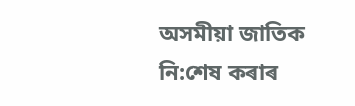অসমীয়া জাতিক নি:শেষ কৰাৰ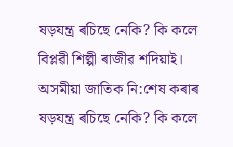ষড়যন্ত্ৰ ৰচিছে নেকি? কি কলে বিপ্লৱী শিল্পী ৰাজীৱ শদিয়াই।
অসমীয়া জাতিক নি:শেষ কৰাৰ ষড়যন্ত্ৰ ৰচিছে নেকি? কি কলে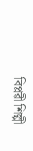বিপ্লৱী শিল্পী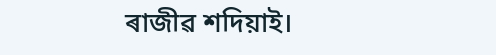ৰাজীৱ শদিয়াই।